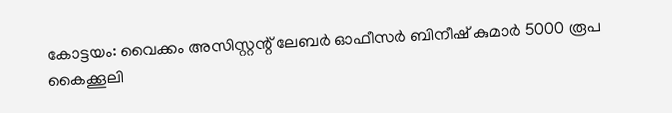കോട്ടയം: വൈക്കം അസിസ്റ്റന്റ് ലേബർ ഓഫീസർ ബിനീഷ് കുമാർ 5000 രൂപ കൈക്കൂലി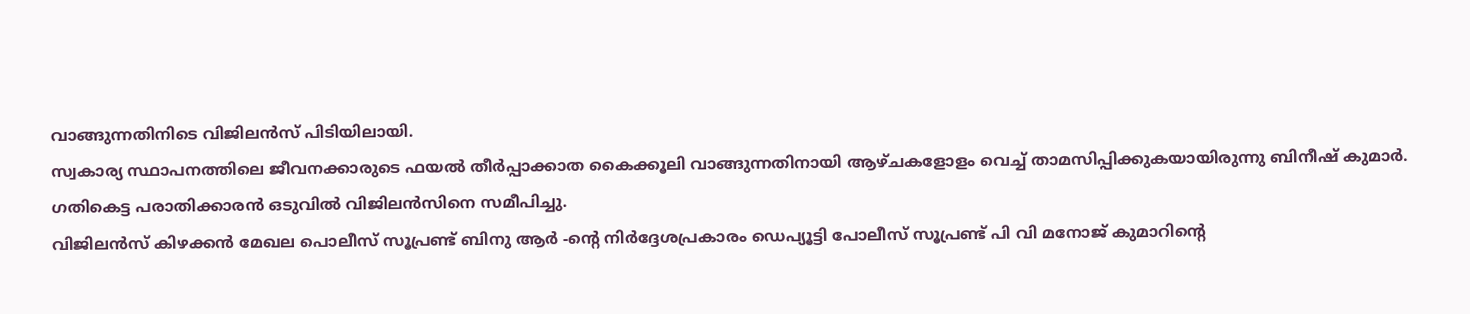വാങ്ങുന്നതിനിടെ വിജിലൻസ് പിടിയിലായി.
സ്വകാര്യ സ്ഥാപനത്തിലെ ജീവനക്കാരുടെ ഫയൽ തീർപ്പാക്കാത കൈക്കൂലി വാങ്ങുന്നതിനായി ആഴ്ചകളോളം വെച്ച് താമസിപ്പിക്കുകയായിരുന്നു ബിനീഷ് കുമാർ.
ഗതികെട്ട പരാതിക്കാരൻ ഒടുവിൽ വിജിലൻസിനെ സമീപിച്ചു.
വിജിലൻസ് കിഴക്കൻ മേഖല പൊലീസ് സൂപ്രണ്ട് ബിനു ആർ -ൻ്റെ നിർദ്ദേശപ്രകാരം ഡെപ്യൂട്ടി പോലീസ് സൂപ്രണ്ട് പി വി മനോജ് കുമാറിന്റെ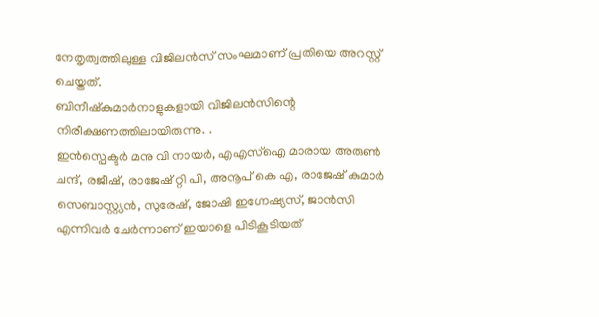നേതൃത്വത്തിലുള്ള വിജിലൻസ് സംഘമാണ് പ്രതിയെ അറസ്റ്റ് ചെയ്തത്.
ബിനീഷ്കുമാർനാളുകളായി വിജിലൻസിന്റെ നിരീക്ഷണത്തിലായിരുന്നു. .
ഇൻസ്പെക്ടർ മനു വി നായർ, എഎസ്ഐ മാരായ അരുൺ ചന്ദ്, രജീഷ്, രാജേഷ് റ്റി പി, അനൂപ് കെ എ, രാജേഷ് കുമാർ സെബാസ്റ്റ്യൻ, സുരേഷ്, ജോഷി ഇഗ്നേഷ്യസ്, ജാൻസി എന്നിവർ ചേർന്നാണ് ഇയാളെ പിടികൂടിയത്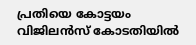പ്രതിയെ കോട്ടയം വിജിലൻസ് കോടതിയിൽ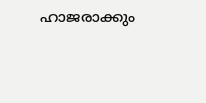ഹാജരാക്കും